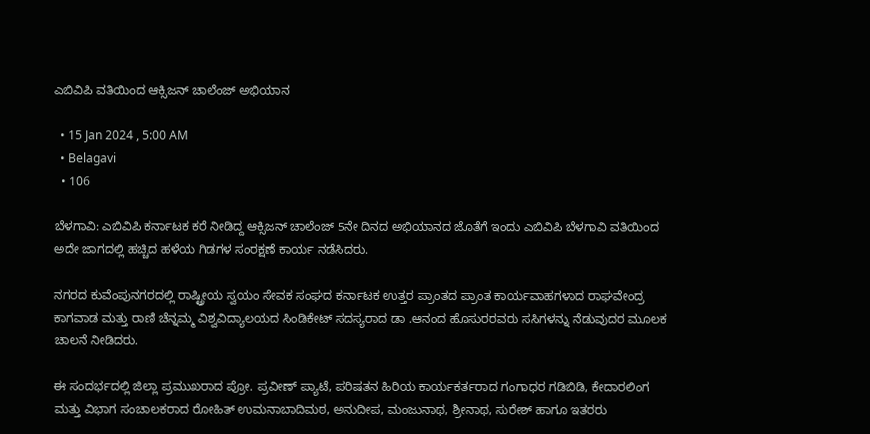ಎಬಿವಿಪಿ ವತಿಯಿಂದ ಆಕ್ಸಿಜನ್ ಚಾಲೆಂಜ್ ಅಭಿಯಾನ

  • 15 Jan 2024 , 5:00 AM
  • Belagavi
  • 106

ಬೆಳಗಾವಿ: ಎಬಿವಿಪಿ ಕರ್ನಾಟಕ ಕರೆ ನೀಡಿದ್ದ ಆಕ್ಸಿಜನ್ ಚಾಲೆಂಜ್ 5ನೇ ದಿನದ ಅಭಿಯಾನದ ಜೊತೆಗೆ ಇಂದು ಎಬಿವಿಪಿ ಬೆಳಗಾವಿ ವತಿಯಿಂದ ಅದೇ ಜಾಗದಲ್ಲಿ ಹಚ್ಚಿದ ಹಳೆಯ ಗಿಡಗಳ ಸಂರಕ್ಷಣೆ ಕಾರ್ಯ ನಡೆಸಿದರು.

ನಗರದ ಕುವೆಂಪುನಗರದಲ್ಲಿ ರಾಷ್ಟ್ರೀಯ ಸ್ವಯಂ ಸೇವಕ ಸಂಘದ ಕರ್ನಾಟಕ ಉತ್ತರ ಪ್ರಾಂತದ ಪ್ರಾಂತ ಕಾರ್ಯವಾಹಗಳಾದ ರಾಘವೇಂದ್ರ ಕಾಗವಾಡ ಮತ್ತು ರಾಣಿ ಚೆನ್ನಮ್ಮ ವಿಶ್ವವಿದ್ಯಾಲಯದ ಸಿಂಡಿಕೇಟ್ ಸದಸ್ಯರಾದ ಡಾ .ಆನಂದ ಹೊಸುರರವರು ಸಸಿಗಳನ್ನು ನೆಡುವುದರ ಮೂಲಕ ಚಾಲನೆ ನೀಡಿದರು.

ಈ ಸಂದರ್ಭದಲ್ಲಿ ಜಿಲ್ಲಾ ಪ್ರಮುಖರಾದ ಪ್ರೋ. ಪ್ರವೀಣ್ ಪ್ಯಾಟೆ, ಪರಿಷತನ ಹಿರಿಯ ಕಾರ್ಯಕರ್ತರಾದ ಗಂಗಾಧರ ಗಡಿಬಿಡಿ, ಕೇದಾರಲಿಂಗ ಮತ್ತು ವಿಭಾಗ ಸಂಚಾಲಕರಾದ ರೋಹಿತ್ ಉಮನಾಬಾದಿಮಠ, ಅನುದೀಪ, ಮಂಜುನಾಥ, ಶ್ರೀನಾಥ, ಸುರೇಶ್ ಹಾಗೂ ಇತರರು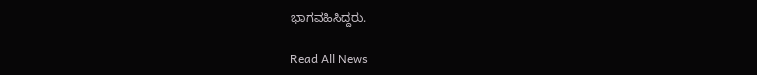ಭಾಗವಹಿಸಿದ್ದರು.

Read All News